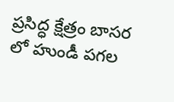ప్రసిద్ధ క్షేత్రం బాసర లో హుండీ పగల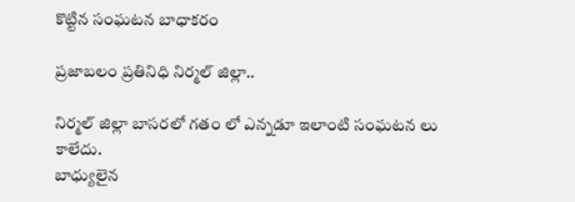కొట్టిన సంఘటన బాధాకరం

ప్రజాబలం ప్రతినిధి నిర్మల్ జిల్లా..

నిర్మల్ జిల్లా బాసరలో గతం లో ఎన్నడూ ఇలాంటి సంఘటన లు కాలేదు.
బాధ్యులైన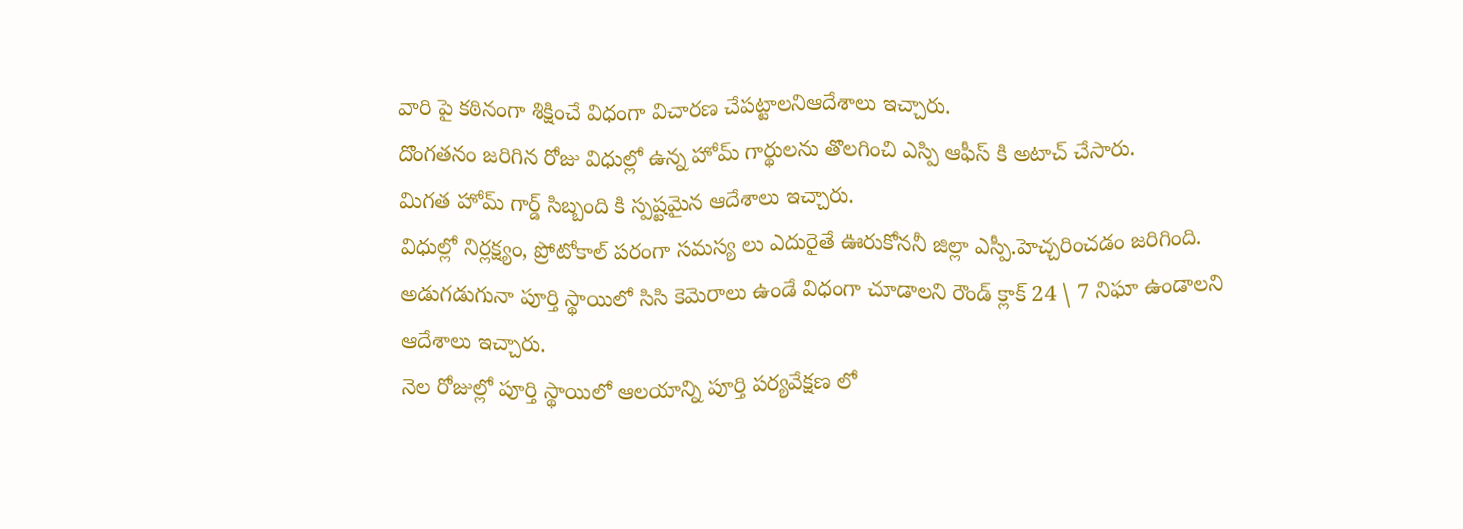వారి పై కఠినంగా శిక్షించే విధంగా విచారణ చేపట్టాలనిఆదేశాలు ఇచ్చారు.
దొంగతనం జరిగిన రోజు విధుల్లో ఉన్న హోమ్ గార్థులను తొలగించి ఎస్పి ఆఫీస్ కి అటాచ్ చేసారు.
మిగత హోమ్ గార్డ్ సిబ్బంది కి స్పష్టమైన ఆదేశాలు ఇచ్చారు.
విధుల్లో నిర్లక్ష్యం, ప్రోటోకాల్ పరంగా సమస్య లు ఎదురైతే ఊరుకోననీ జిల్లా ఎస్పీ.హెచ్చరించడం జరిగింది.
అడుగడుగునా పూర్తి స్థాయిలో సిసి కెమెరాలు ఉండే విధంగా చూడాలని రౌండ్ క్లాక్ 24 \ 7 నిఘా ఉండాలని ఆదేశాలు ఇచ్చారు.
నెల రోజుల్లో పూర్తి స్థాయిలో ఆలయాన్ని పూర్తి పర్యవేక్షణ లో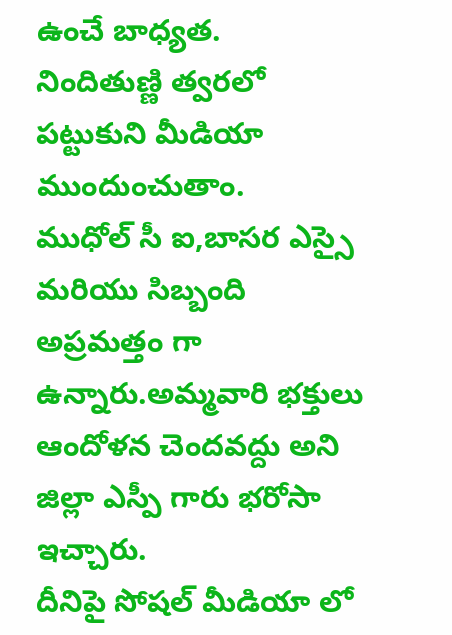ఉంచే బాధ్యత.
నిందితుణ్ణి త్వరలో పట్టుకుని మీడియా ముందుంచుతాం.
ముధోల్ సీ ఐ,బాసర ఎస్సై మరియు సిబ్బంది అప్రమత్తం గా ఉన్నారు.అమ్మవారి భక్తులు ఆందోళన చెందవద్దు అని జిల్లా ఎస్పీ గారు భరోసా ఇచ్చారు.
దీనిపై సోషల్ మీడియా లో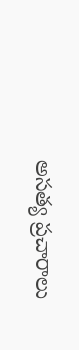అసత్య ప్రచారాలు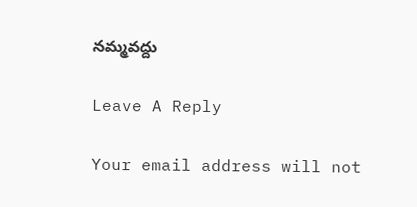నమ్మవద్దు

Leave A Reply

Your email address will not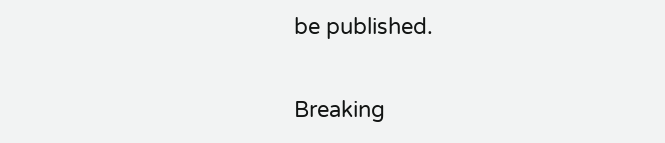be published.

Breaking